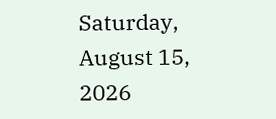Saturday, August 15, 2026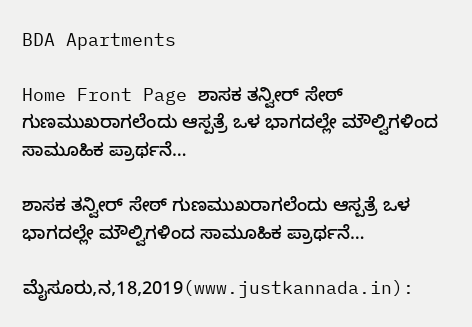BDA Apartments

Home Front Page ಶಾಸಕ ತನ್ವೀರ್ ಸೇಠ್ ಗುಣಮುಖರಾಗಲೆಂದು ಆಸ್ಪತ್ರೆ ಒಳ‌ ಭಾಗದಲ್ಲೇ ಮೌಲ್ವಿಗಳಿಂದ ಸಾಮೂಹಿಕ ಪ್ರಾರ್ಥನೆ…

ಶಾಸಕ ತನ್ವೀರ್ ಸೇಠ್ ಗುಣಮುಖರಾಗಲೆಂದು ಆಸ್ಪತ್ರೆ ಒಳ‌ ಭಾಗದಲ್ಲೇ ಮೌಲ್ವಿಗಳಿಂದ ಸಾಮೂಹಿಕ ಪ್ರಾರ್ಥನೆ…

ಮೈಸೂರು,ನ,18,2019(www.justkannada.in):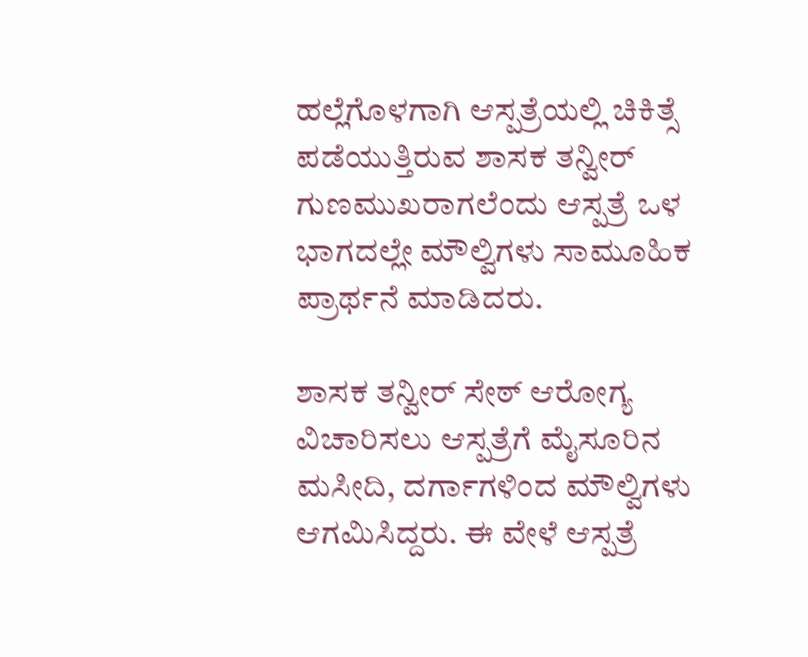ಹಲ್ಲೆಗೊಳಗಾಗಿ ಆಸ್ಪತ್ರೆಯಲ್ಲಿ ಚಿಕಿತ್ಸೆ ಪಡೆಯುತ್ತಿರುವ ಶಾಸಕ ತನ್ವೀರ್  ಗುಣಮುಖರಾಗಲೆಂದು ಆಸ್ಪತ್ರೆ ಒಳ‌ ಭಾಗದಲ್ಲೇ ಮೌಲ್ವಿಗಳು ಸಾಮೂಹಿಕ ಪ್ರಾರ್ಥನೆ ಮಾಡಿದರು.

ಶಾಸಕ ತನ್ವೀರ್ ಸೇಠ್ ಆರೋಗ್ಯ ವಿಚಾರಿಸಲು ಆಸ್ಪತ್ರೆಗೆ ಮೈಸೂರಿನ ಮಸೀದಿ, ದರ್ಗಾಗಳಿಂದ ಮೌಲ್ವಿಗಳು ಆಗಮಿಸಿದ್ದರು. ಈ ವೇಳೆ ಆಸ್ಪತ್ರೆ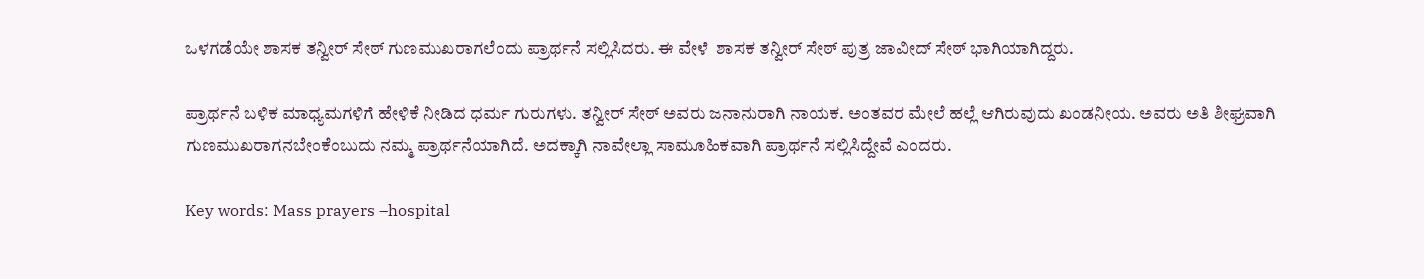ಒಳಗಡೆಯೇ ಶಾಸಕ ತನ್ವೀರ್ ಸೇಠ್ ಗುಣಮುಖರಾಗಲೆಂದು ಪ್ರಾರ್ಥನೆ ಸಲ್ಲಿಸಿದರು. ಈ ವೇಳೆ  ಶಾಸಕ ತನ್ವೀರ್ ಸೇಠ್ ಪುತ್ರ ಜಾವೀದ್ ಸೇಠ್ ಭಾಗಿ‌ಯಾಗಿದ್ದರು.

ಪ್ರಾರ್ಥನೆ ಬಳಿಕ ಮಾಧ್ಯಮಗಳಿಗೆ ಹೇಳಿಕೆ ನೀಡಿದ ಧರ್ಮ ಗುರುಗಳು. ತನ್ವೀರ್ ಸೇಠ್ ಅವರು ಜನಾನುರಾಗಿ ನಾಯಕ. ಅಂತವರ ಮೇಲೆ ಹಲ್ಲೆ ಆಗಿರುವುದು ಖಂಡನೀಯ‌. ಅವರು ಅತಿ ಶೀಘ್ರವಾಗಿ ಗುಣಮುಖರಾಗನಬೇಂಕೆಂಬುದು ನಮ್ಮ ಪ್ರಾರ್ಥನೆಯಾಗಿದೆ. ಅದಕ್ಕಾಗಿ ನಾವೇಲ್ಲಾ ಸಾಮೂಹಿಕವಾಗಿ ಪ್ರಾರ್ಥನೆ ಸಲ್ಲಿಸಿದ್ದೇವೆ ಎಂದರು.

Key words: Mass prayers –hospital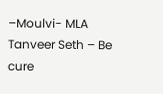–Moulvi- MLA Tanveer Seth – Be cure